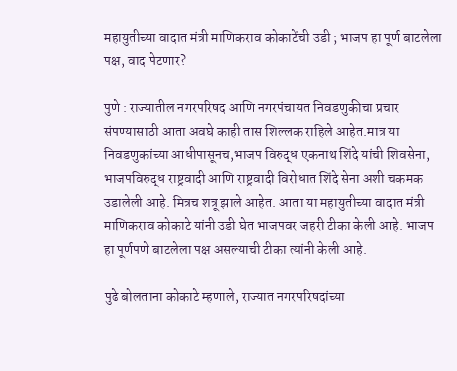महायुतीच्या वादात मंत्री माणिकराव कोकाटेंची उडी ; भाजप हा पूर्ण बाटलेला पक्ष, वाद पेटणार?

पुणे : राज्यातील नगरपरिषद आणि नगरपंचायत निवडणुकीचा प्रचार संपण्यासाठी आता अवघे काही तास शिल्लक राहिले आहेत.मात्र या निवडणुकांच्या आधीपासूनच,भाजप विरुद्ध एकनाथ शिंदे यांची शिवसेना, भाजपविरुद्ध राष्ट्रवादी आणि राष्ट्रवादी विरोधात शिंदे सेना अशी चकमक उडालेली आहे. मित्रच शत्रू झाले आहेत. आता या महायुतीच्या वादात मंत्री माणिकराव कोकाटे यांनी उडी घेत भाजपवर जहरी टीका केली आहे. भाजप हा पूर्णपणे बाटलेला पक्ष असल्याची टीका त्यांनी केली आहे.

पुढे बोलताना कोकाटे म्हणाले, राज्यात नगरपरिषदांच्या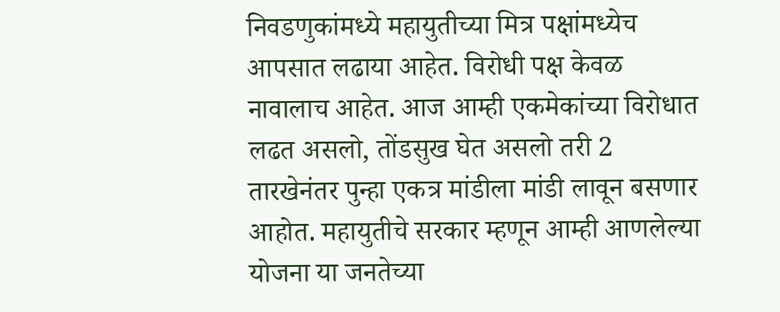निवडणुकांमध्ये महायुतीच्या मित्र पक्षांमध्येच आपसात लढाया आहेत. विरोधी पक्ष केवळ नावालाच आहेत. आज आम्ही एकमेकांच्या विरोधात लढत असलो, तोंडसुख घेत असलो तरी 2 तारखेनंतर पुन्हा एकत्र मांडीला मांडी लावून बसणार आहोत. महायुतीचे सरकार म्हणून आम्ही आणलेल्या योजना या जनतेच्या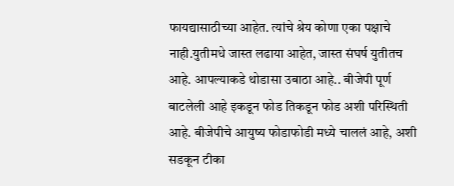फायद्यासाठीच्या आहेत. त्यांचे श्रेय कोणा एका पक्षाचे नाही.युतीमधे जास्त लढाया आहेत, जास्त संघर्ष युतीतच आहे. आपल्याकडे थोडासा उबाठा आहे.. बीजेपी पूर्ण बाटलेली आहे इकडून फोड तिकडून फोड अशी परिस्थिती आहे. बीजेपीचे आयुष्य फोडाफोडी मध्ये चाललं आहे, अशी सडकून टीका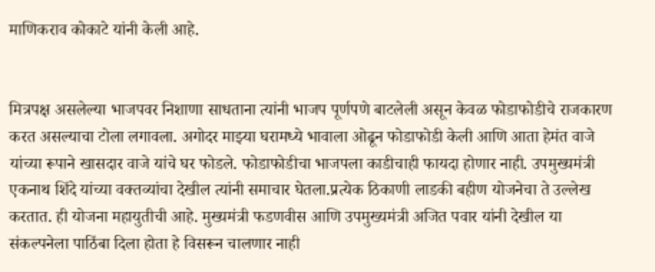माणिकराव कोकाटे यांनी केली आहे.


मित्रपक्ष असलेल्या भाजपवर निशाणा साधताना त्यांनी भाजप पूर्णपणे बाटलेली असून केवळ फोडाफोडीचे राजकारण करत असल्याचा टोला लगावला. अगोदर माझ्या घरामध्ये भावाला ओढून फोडाफोडी केली आणि आता हेमंत वाजे यांच्या रूपाने खासदार वाजे यांचे घर फोडले. फोडाफोडीचा भाजपला काडीचाही फायदा होणार नाही. उपमुख्यमंत्री एकनाथ शिंदे यांच्या वक्तव्यांचा देखील त्यांनी समाचार घेतला.प्रत्येक ठिकाणी लाडकी बहीण योजनेचा ते उल्लेख करतात. ही योजना महायुतीची आहे. मुख्यमंत्री फडणवीस आणि उपमुख्यमंत्री अजित पवार यांनी देखील या संकल्पनेला पाठिंबा दिला होता हे विसरून चालणार नाही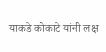याकडे कोकाटे यांनी लक्ष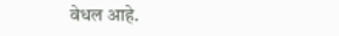वेधल आहे.